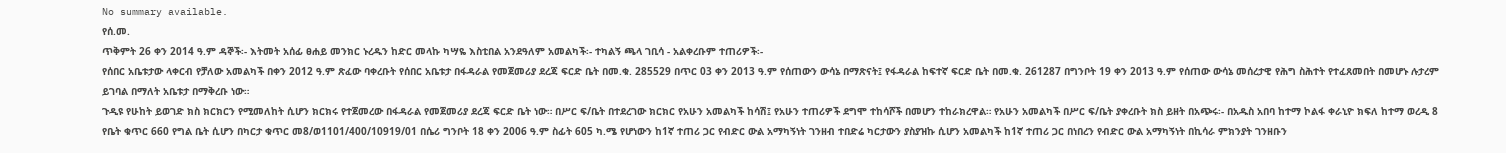No summary available.
የሰ.መ.
ጥቅምት 26 ቀን 2014 ዓ.ም ዳኞች፡- እትመት አሰፊ ፀሐይ መንክር ኑረዱን ከድር መላኩ ካሣዬ እስቲበል አንደዓለም አመልካች፡- ተካልኝ ጫላ ገቢሳ - አልቀረቡም ተጠሪዎች፡-
የሰበር አቤቱታው ላቀርብ የቻለው አመልካች በቀን 2012 ዓ.ም ጽፈው ባቀረቡት የሰበር አቤቱታ በፋዳራል የመጀመሪያ ደረጃ ፍርድ ቤት በመ.ቁ. 285529 በጥር 03 ቀን 2013 ዓ.ም የሰጠውን ውሳኔ በማጽናት፤ የፋዳራል ከፍተኛ ፍርድ ቤት በመ.ቁ. 261287 በግንቦት 19 ቀን 2013 ዓ.ም የሰጠው ውሳኔ መሰረታዊ የሕግ ስሕተት የተፈጸመበት በመሆኑ ሉታረም ይገባል በማለት አቤቱታ በማቅረቡ ነው።
ጉዲዩ የሁከት ይወገድ ክስ ክርክርን የሚመለከት ሲሆን ክርክሩ የተጀመረው በፋዳራል የመጀመሪያ ደረጃ ፍርድ ቤት ነው። በሥር ፍ/ቤት በተደረገው ክርክር የአሁን አመልካች ከሳሽ፤ የአሁን ተጠሪዎች ደግሞ ተከሳሾች በመሆን ተከራክረዋል። የአሁን አመልካች በሥር ፍ/ቤት ያቀረቡት ክስ ይዘት በአጭሩ፡- በአዱስ አበባ ከተማ ኮልፋ ቀራኒዮ ክፍለ ከተማ ወረዲ 8 የቤት ቁጥር 660 የግል ቤት ሲሆን በካርታ ቁጥር መ8/ወ1101/400/10919/01 በሴሪ ግንቦት 18 ቀን 2006 ዓ.ም ስፊት 605 ካ.ሜ የሆነውን ከ1ኛ ተጠሪ ጋር የብድር ውል አማካኝነት ገንዘብ ተበድሬ ካርታውን ያስያዝኩ ሲሆን አመልካች ከ1ኛ ተጠሪ ጋር በነበረን የብድር ውል አማካኝነት በኪሳራ ምክንያት ገንዘቡን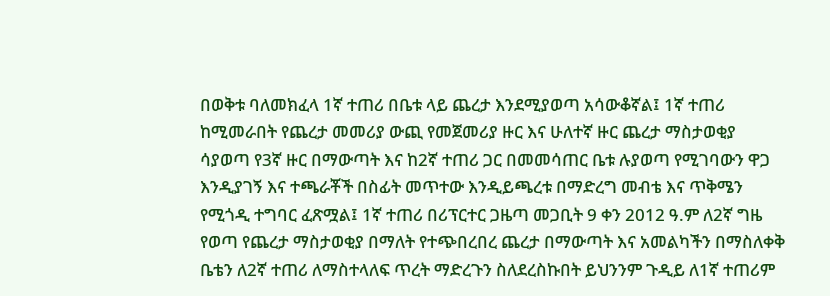በወቅቱ ባለመክፈላ 1ኛ ተጠሪ በቤቱ ላይ ጨረታ እንደሚያወጣ አሳውቆኛል፤ 1ኛ ተጠሪ ከሚመራበት የጨረታ መመሪያ ውጪ የመጀመሪያ ዙር እና ሁለተኛ ዙር ጨረታ ማስታወቂያ ሳያወጣ የ3ኛ ዙር በማውጣት እና ከ2ኛ ተጠሪ ጋር በመመሳጠር ቤቱ ሉያወጣ የሚገባውን ዋጋ እንዲያገኝ እና ተጫራቾች በስፊት መጥተው እንዲይጫረቱ በማድረግ መብቴ እና ጥቅሜን የሚጎዲ ተግባር ፈጽሟል፤ 1ኛ ተጠሪ በሪፕርተር ጋዜጣ መጋቢት 9 ቀን 2012 ዓ.ም ለ2ኛ ግዜ የወጣ የጨረታ ማስታወቂያ በማለት የተጭበረበረ ጨረታ በማውጣት እና አመልካችን በማስለቀቅ ቤቴን ለ2ኛ ተጠሪ ለማስተላለፍ ጥረት ማድረጉን ስለደረስኩበት ይህንንም ጉዲይ ለ1ኛ ተጠሪም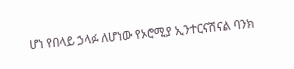ሆነ የበላይ ኃላፉ ለሆነው የኦሮሚያ ኢንተርናሽናል ባንክ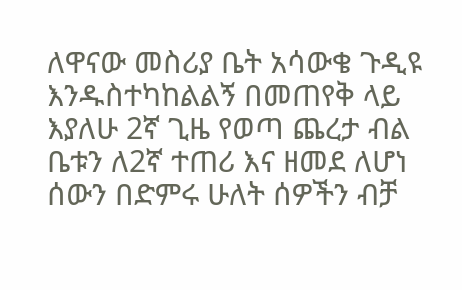ለዋናው መስሪያ ቤት አሳውቄ ጉዲዩ እንዱስተካከልልኝ በመጠየቅ ላይ እያለሁ 2ኛ ጊዜ የወጣ ጨረታ ብል ቤቱን ለ2ኛ ተጠሪ እና ዘመደ ለሆነ ሰውን በድምሩ ሁለት ሰዎችን ብቻ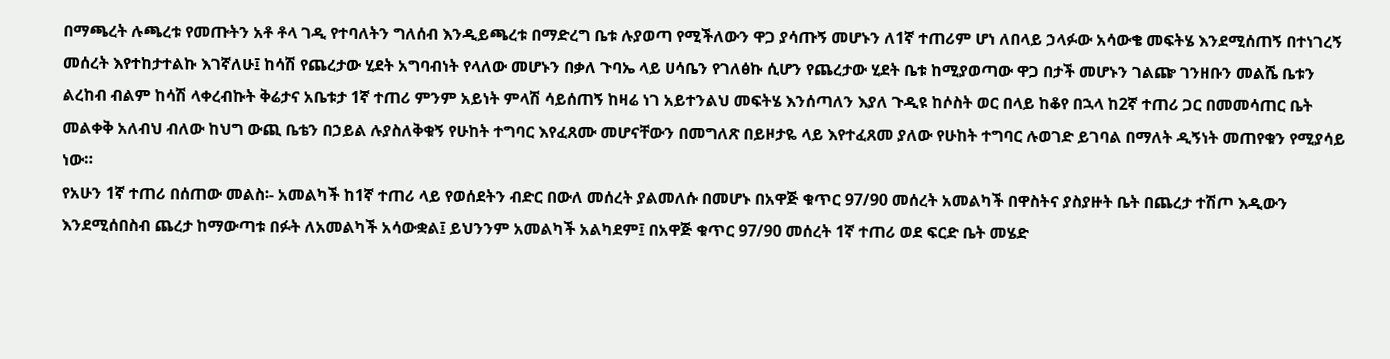በማጫረት ሉጫረቱ የመጡትን አቶ ቶላ ገዲ የተባለትን ግለሰብ እንዲይጫረቱ በማድረግ ቤቱ ሉያወጣ የሚችለውን ዋጋ ያሳጡኝ መሆኑን ለ1ኛ ተጠሪም ሆነ ለበላይ ኃላፉው አሳውቄ መፍትሄ እንደሚሰጠኝ በተነገረኝ መሰረት እየተከታተልኩ እገኛለሁ፤ ከሳሽ የጨረታው ሂደት አግባብነት የላለው መሆኑን በቃለ ጉባኤ ላይ ሀሳቤን የገለፅኩ ሲሆን የጨረታው ሂደት ቤቱ ከሚያወጣው ዋጋ በታች መሆኑን ገልጬ ገንዘቡን መልሼ ቤቱን ልረከብ ብልም ከሳሽ ላቀረብኩት ቅሬታና አቤቱታ 1ኛ ተጠሪ ምንም አይነት ምላሽ ሳይሰጠኝ ከዛሬ ነገ አይተንልህ መፍትሄ እንሰጣለን እያለ ጉዲዩ ከሶስት ወር በላይ ከቆየ በኋላ ከ2ኛ ተጠሪ ጋር በመመሳጠር ቤት መልቀቅ አለብህ ብለው ከህግ ውጪ ቤቴን በኃይል ሉያስለቅቁኝ የሁከት ተግባር እየፈጸሙ መሆናቸውን በመግለጽ በይዞታዬ ላይ እየተፈጸመ ያለው የሁከት ተግባር ሉወገድ ይገባል በማለት ዲኝነት መጠየቁን የሚያሳይ ነው።
የአሁን 1ኛ ተጠሪ በሰጠው መልስ፡- አመልካች ከ1ኛ ተጠሪ ላይ የወሰደትን ብድር በውለ መሰረት ያልመለሱ በመሆኑ በአዋጅ ቁጥር 97/90 መሰረት አመልካች በዋስትና ያስያዙት ቤት በጨረታ ተሽጦ እዲውን እንደሚሰበስብ ጨረታ ከማውጣቱ በፉት ለአመልካች አሳውቋል፤ ይህንንም አመልካች አልካደም፤ በአዋጅ ቁጥር 97/90 መሰረት 1ኛ ተጠሪ ወደ ፍርድ ቤት መሄድ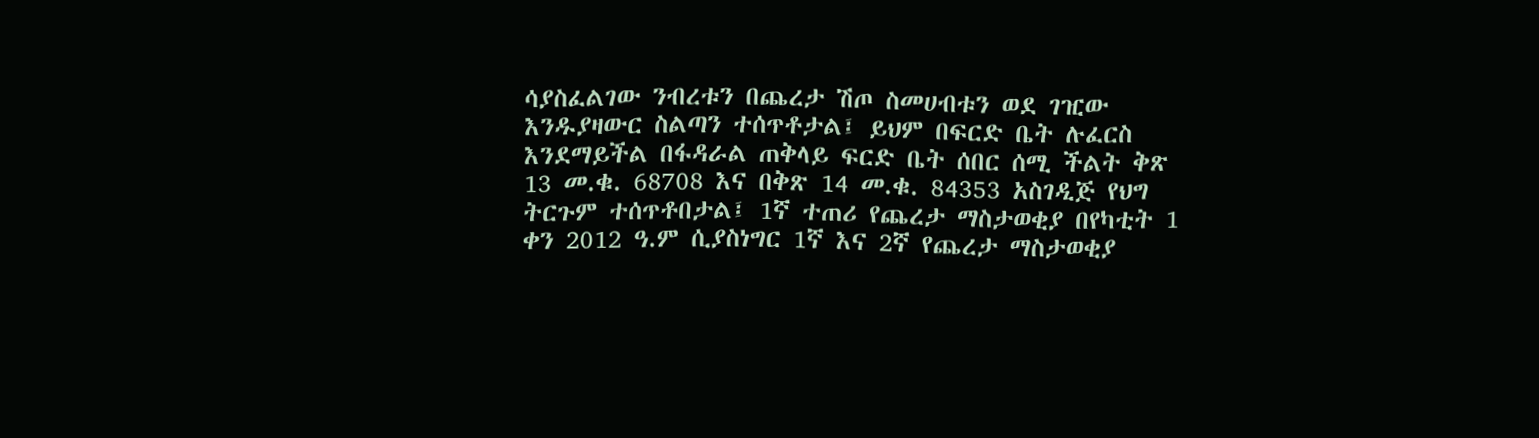ሳያስፈልገው ንብረቱን በጨረታ ሽጦ ስመሀብቱን ወደ ገዢው እንዱያዛውር ስልጣን ተሰጥቶታል፤ ይህም በፍርድ ቤት ሉፈርስ እንደማይችል በፋዳራል ጠቅላይ ፍርድ ቤት ሰበር ሰሚ ችልት ቅጽ 13 መ.ቁ. 68708 እና በቅጽ 14 መ.ቁ. 84353 አስገዲጅ የህግ ትርጉም ተሰጥቶበታል፤ 1ኛ ተጠሪ የጨረታ ማስታወቂያ በየካቲት 1 ቀን 2012 ዓ.ም ሲያስነግር 1ኛ እና 2ኛ የጨረታ ማስታወቂያ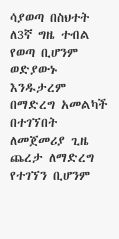ሳያወጣ በስህተት ለ3ኛ ግዜ ተብል የወጣ ቢሆንም ወድያውኑ እንዱታረም በማድረግ አመልካች በተገኘበት ለመጀመሪያ ጊዜ ጨረታ ለማድረግ የተገኘን ቢሆንም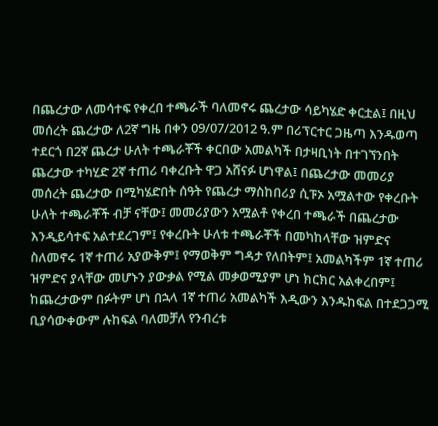በጨረታው ለመሳተፍ የቀረበ ተጫራች ባለመኖሩ ጨረታው ሳይካሄድ ቀርቷል፤ በዚህ መሰረት ጨረታው ለ2ኛ ግዜ በቀን 09/07/2012 ዓ.ም በሪፕርተር ጋዜጣ እንዱወጣ ተደርጎ በ2ኛ ጨረታ ሁለት ተጫራቾች ቀርበው አመልካች በታዛቢነት በተገኘንበት ጨረታው ተካሂድ 2ኛ ተጠሪ ባቀረቡት ዋጋ አሸናፉ ሆነዋል፤ በጨረታው መመሪያ መሰረት ጨረታው በሚካሄድበት ሰዓት የጨረታ ማስከበሪያ ሲፑኦ አሟልተው የቀረቡት ሁለት ተጫራቾች ብቻ ናቸው፤ መመሪያውን አሟልቶ የቀረበ ተጫራች በጨረታው እንዲይሳተፍ አልተደረገም፤ የቀረቡት ሁለቱ ተጫራቾች በመካከላቸው ዝምድና ስለመኖሩ 1ኛ ተጠሪ አያውቅም፤ የማወቅም ግዳታ የለበትም፤ አመልካችም 1ኛ ተጠሪ ዝምድና ያላቸው መሆኑን ያውቃል የሚል መቃወሚያም ሆነ ክርክር አልቀረበም፤ ከጨረታውም በፉትም ሆነ በኋላ 1ኛ ተጠሪ አመልካች እዲውን እንዱከፍል በተደጋጋሚ ቢያሳውቀውም ሉከፍል ባለመቻለ የንብረቱ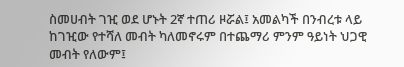ስመሀብት ገዢ ወደ ሆኑት 2ኛ ተጠሪ ዞሯል፤ አመልካች በንብረቱ ላይ ከገዢው የተሻለ መብት ካለመኖሩም በተጨማሪ ምንም ዓይነት ህጋዊ መብት የለውም፤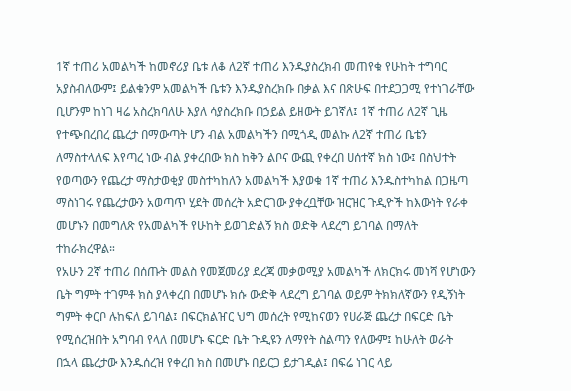1ኛ ተጠሪ አመልካች ከመኖሪያ ቤቱ ለቆ ለ2ኛ ተጠሪ እንዱያስረክብ መጠየቁ የሁከት ተግባር አያስብለውም፤ ይልቁንም አመልካች ቤቱን እንዱያስረክቡ በቃል እና በጽሁፍ በተደጋጋሚ የተነገራቸው ቢሆንም ከነገ ዛሬ አስረክባለሁ እያለ ሳያስረክቡ በኃይል ይዘውት ይገኛለ፤ 1ኛ ተጠሪ ለ2ኛ ጊዜ የተጭበረበረ ጨረታ በማውጣት ሆን ብል አመልካችን በሚጎዲ መልኩ ለ2ኛ ተጠሪ ቤቴን ለማስተላለፍ እየጣረ ነው ብል ያቀረበው ክስ ከቅን ልቦና ውጪ የቀረበ ሀሰተኛ ክስ ነው፤ በስህተት የወጣውን የጨረታ ማስታወቂያ መስተካከለን አመልካች እያወቁ 1ኛ ተጠሪ እንዱስተካከል በጋዜጣ ማስነገሩ የጨረታውን አወጣጥ ሂደት መሰረት አድርገው ያቀረቧቸው ዝርዝር ጉዲዮች ከእውነት የራቀ መሆኑን በመግለጽ የአመልካች የሁከት ይወገድልኝ ክስ ወድቅ ላደረግ ይገባል በማለት ተከራክረዋል።
የአሁን 2ኛ ተጠሪ በሰጡት መልስ የመጀመሪያ ደረጃ መቃወሚያ አመልካች ለክርክሩ መነሻ የሆነውን ቤት ግምት ተገምቶ ክስ ያላቀረበ በመሆኑ ክሱ ውድቅ ላደረግ ይገባል ወይም ትክክለኛውን የዲኝነት ግምት ቀርቦ ሉከፍለ ይገባል፤ በፍርክልዠር ህግ መሰረት የሚከናወን የሀራጅ ጨረታ በፍርድ ቤት የሚሰረዝበት አግባብ የላለ በመሆኑ ፍርድ ቤት ጉዲዩን ለማየት ስልጣን የለውም፤ ከሁለት ወራት በኋላ ጨረታው እንዱሰረዝ የቀረበ ክስ በመሆኑ በይርጋ ይታገዲል፤ በፍሬ ነገር ላይ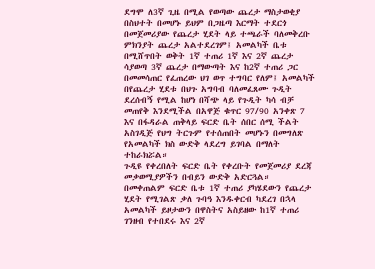ደግሞ ለ3ኛ ጊዜ በሚል የወጣው ጨረታ ማስታወቂያ በስህተት በመሆኑ ይህም በጋዜጣ እርማት ተደርጎ በመጀመሪያው የጨረታ ሂደት ላይ ተጫራች ባለመቅረቡ ምክንያት ጨረታ አልተደረገም፤ አመልካች ቤቱ በሚሸጥበት ወቅት 1ኛ ተጠሪ 1ኛ እና 2ኛ ጨረታ ሳያወጣ 3ኛ ጨረታ በማውጣት እና ከ2ኛ ተጠሪ ጋር በመመሳጠር የፈጠረው ህገ ወጥ ተግባር የለም፤ አመልካች በየጨረታ ሂደቱ በህጉ አግባብ ባለመፈጸሙ ጉዲት ደረሰብኝ የሚል ከሆነ በሻጭ ላይ የጉዲት ካሳ ብቻ መጠየቅ እንደሚችል በአዋጅ ቁጥር 97/90 አንቀጽ 7 እና በፋዳራል ጠቅላይ ፍርድ ቤት ሰበር ሰሚ ችልት አስገዲጅ የህግ ትርጉም የተሰጠበት መሆኑን በመግለጽ የአመልካች ክስ ውድቅ ላደረግ ይገባል በማለት ተከራክሯል።
ጉዲዩ የቀረበለት ፍርድ ቤት የቀረቡት የመጀመሪያ ደረጃ መቃወሚያዎችን በብይን ውድቅ አድርጓል።
በመቀጠልም ፍርድ ቤቱ 1ኛ ተጠሪ ያካሄደውን የጨረታ ሂደት የሚገልጽ ቃለ ጉባዓ እንዱቀርብ ካደረገ በኋላ አመልካች ይዞታውን በዋስትና አስይዘው ከ1ኛ ተጠሪ ገንዘብ የተበደሩ እና 2ኛ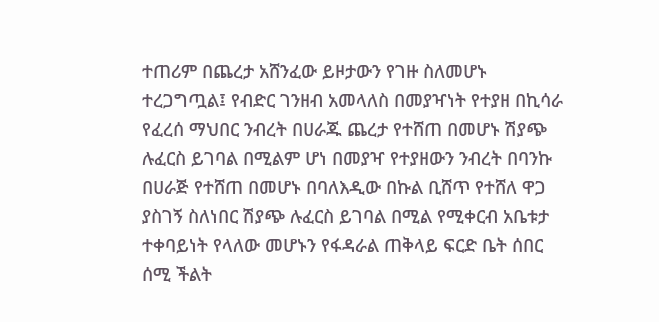ተጠሪም በጨረታ አሸንፈው ይዞታውን የገዙ ስለመሆኑ ተረጋግጧል፤ የብድር ገንዘብ አመላለስ በመያዣነት የተያዘ በኪሳራ የፈረሰ ማህበር ንብረት በሀራጁ ጨረታ የተሸጠ በመሆኑ ሽያጭ ሉፈርስ ይገባል በሚልም ሆነ በመያዣ የተያዘውን ንብረት በባንኩ በሀራጅ የተሸጠ በመሆኑ በባለእዲው በኩል ቢሸጥ የተሸለ ዋጋ ያስገኝ ስለነበር ሽያጭ ሉፈርስ ይገባል በሚል የሚቀርብ አቤቱታ ተቀባይነት የላለው መሆኑን የፋዳራል ጠቅላይ ፍርድ ቤት ሰበር ሰሚ ችልት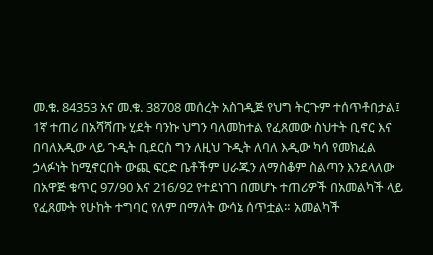መ.ቁ. 84353 አና መ.ቁ. 38708 መሰረት አስገዲጅ የህግ ትርጉም ተሰጥቶበታል፤ 1ኛ ተጠሪ በአሻሻጡ ሂደት ባንኩ ህግን ባለመከተል የፈጸመው ስህተት ቢኖር እና በባለእዲው ላይ ጉዲት ቢደርስ ግን ለዚህ ጉዲት ለባለ እዲው ካሳ የመክፈል ኃላፉነት ከሚኖርበት ውጪ ፍርድ ቤቶችም ሀራጁን ለማስቆም ስልጣን እንደላለው በአዋጅ ቁጥር 97/90 እና 216/92 የተደነገገ በመሆኑ ተጠሪዎች በአመልካች ላይ የፈጸሙት የሁከት ተግባር የለም በማለት ውሳኔ ሰጥቷል። አመልካች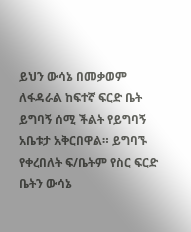ይህን ውሳኔ በመቃወም ለፋዳራል ከፍተኛ ፍርድ ቤት ይግባኝ ሰሚ ችልት የይግባኝ አቤቱታ አቅርበዋል። ይግባኙ የቀረበለት ፍ/ቤትም የስር ፍርድ ቤትን ውሳኔ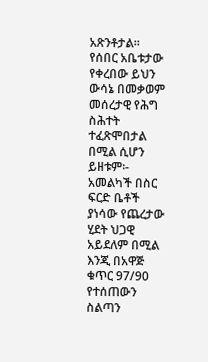አጽንቶታል።
የሰበር አቤቱታው የቀረበው ይህን ውሳኔ በመቃወም መሰረታዊ የሕግ ስሕተት ተፈጽሞበታል በሚል ሲሆን ይዘቱም፡- አመልካች በስር ፍርድ ቤቶች ያነሳው የጨረታው ሂደት ህጋዊ አይደለም በሚል እንጂ በአዋጅ ቁጥር 97/90 የተሰጠውን ስልጣን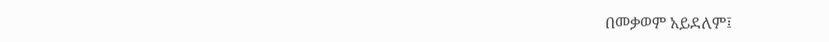በመቃወም አይደለም፤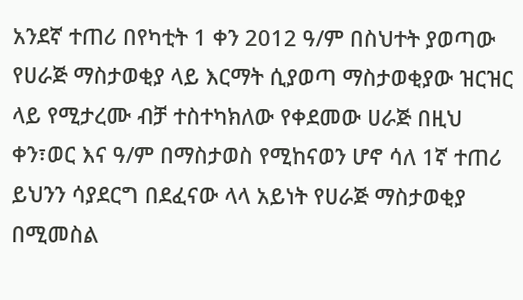አንደኛ ተጠሪ በየካቲት 1 ቀን 2012 ዓ/ም በስህተት ያወጣው የሀራጅ ማስታወቂያ ላይ እርማት ሲያወጣ ማስታወቂያው ዝርዝር ላይ የሚታረሙ ብቻ ተስተካክለው የቀደመው ሀራጅ በዚህ ቀን፣ወር እና ዓ/ም በማስታወስ የሚከናወን ሆኖ ሳለ 1ኛ ተጠሪ ይህንን ሳያደርግ በደፈናው ላላ አይነት የሀራጅ ማስታወቂያ በሚመስል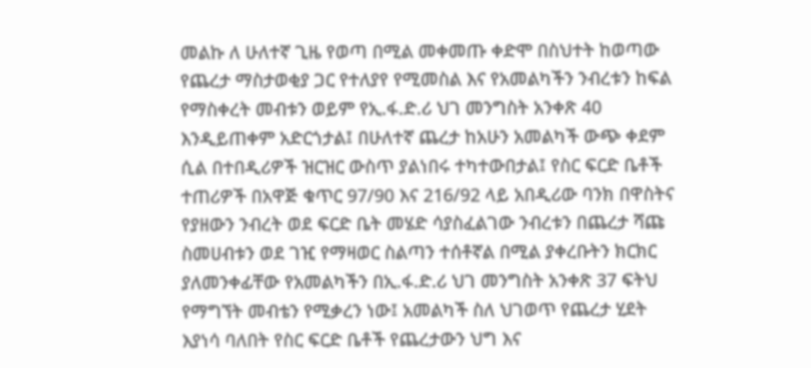መልኩ ለ ሁለተኛ ጊዜ የወጣ በሚል መቀመጡ ቀድሞ በስህተት ከወጣው የጨረታ ማስታወቂያ ጋር የተለያየ የሚመስል እና የአመልካችን ንብረቱን ከፍል የማስቀረት መብቱን ወይም የኢ.ፋ.ድ.ሪ ህገ መንግስት አንቀጽ 40 እንዲይጠቀም አድርጎታል፤ በሁለተኛ ጨረታ ከአሁን አመልካች ውጭ ቀደም ሲል በተበዲሪዎች ዝርዝር ውስጥ ያልነበሩ ተካተውበታል፤ የስር ፍርድ ቤቶች ተጠሪዎች በአዋጅ ቁጥር 97/90 እና 216/92 ላይ አበዲሪው ባንክ በዋስትና የያዘውን ንብረት ወደ ፍርድ ቤት መሄድ ሳያስፈልገው ንብረቱን በጨረታ ሻጩ ስመሀብቱን ወደ ገዢ የማዛወር ስልጣን ተሰቶኛል በሚል ያቀረቡትን ክርክር ያለመንቀፊቸው የአመልካችን በኢ.ፋ.ድ.ሪ ህገ መንግስት አንቀጽ 37 ፍትህ የማግኘት መብቴን የሚቃረን ነው፤ አመልካች ስለ ህገወጥ የጨረታ ሂደት እያነሳ ባለበት የስር ፍርድ ቤቶች የጨረታውን ህግ እና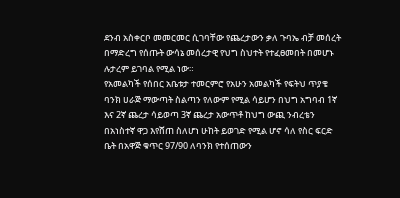ደንብ አስቀርቦ መመርመር ሲገባቸው የጨረታውን ቃለ ጉባኤ ብቻ መሰረት በማድረግ የሰጡት ውሳኔ መሰረታዊ የህግ ስህተት የተፈፀመበት በመሆኑ ሉታረም ይገባል የሚል ነው።
የአመልካች የሰበር አቤቱታ ተመርምሮ የአሁን አመልካች የፍትህ ጥያቄ ባንክ ሀራጅ ማውጣት ስልጣን የለውም የሚል ሳይሆን በህግ አግባብ 1ኛ እና 2ኛ ጨረታ ሳይወጣ 3ኛ ጨረታ አውጥቶ ከህግ ውጪ ንብረቴን በአነስተኛ ዋጋ እየሸጠ ስለሆነ ሁከት ይወገድ የሚል ሆኖ ሳለ የስር ፍርድ ቤት በአዋጅ ቁጥር 97/90 ለባንክ የተሰጠውን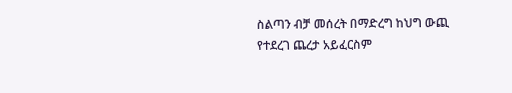ስልጣን ብቻ መሰረት በማድረግ ከህግ ውጪ የተደረገ ጨረታ አይፈርስም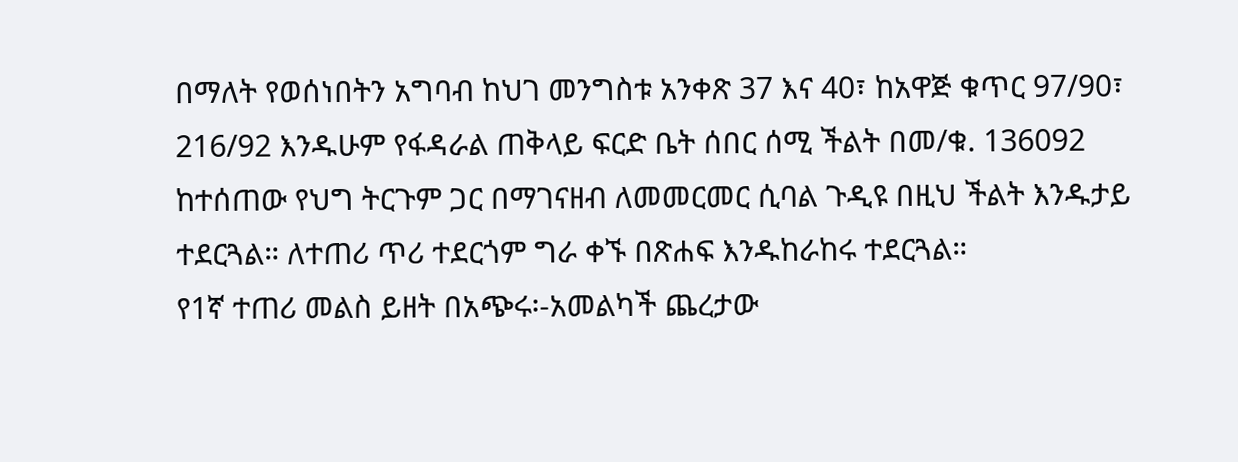በማለት የወሰነበትን አግባብ ከህገ መንግስቱ አንቀጽ 37 እና 40፣ ከአዋጅ ቁጥር 97/90፣ 216/92 እንዱሁም የፋዳራል ጠቅላይ ፍርድ ቤት ሰበር ሰሚ ችልት በመ/ቁ. 136092 ከተሰጠው የህግ ትርጉም ጋር በማገናዘብ ለመመርመር ሲባል ጉዲዩ በዚህ ችልት እንዱታይ ተደርጓል። ለተጠሪ ጥሪ ተደርጎም ግራ ቀኙ በጽሐፍ እንዱከራከሩ ተደርጓል።
የ1ኛ ተጠሪ መልስ ይዘት በአጭሩ፡-አመልካች ጨረታው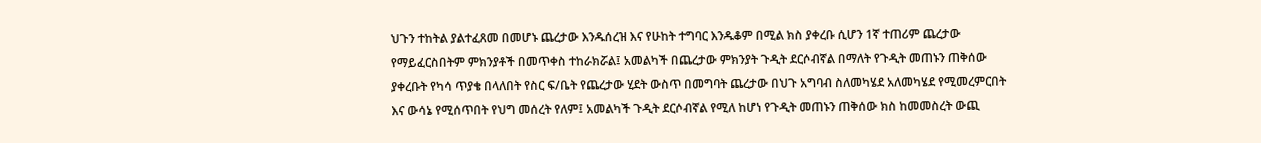ህጉን ተከትል ያልተፈጸመ በመሆኑ ጨረታው እንዱሰረዝ እና የሁከት ተግባር እንዱቆም በሚል ክስ ያቀረቡ ሲሆን 1ኛ ተጠሪም ጨረታው የማይፈርስበትም ምክንያቶች በመጥቀስ ተከራክሯል፤ አመልካች በጨረታው ምክንያት ጉዲት ደርሶብኛል በማለት የጉዲት መጠኑን ጠቅሰው ያቀረቡት የካሳ ጥያቄ በላለበት የስር ፍ/ቤት የጨረታው ሂደት ውስጥ በመግባት ጨረታው በህጉ አግባብ ስለመካሄደ አለመካሄደ የሚመረምርበት እና ውሳኔ የሚሰጥበት የህግ መሰረት የለም፤ አመልካች ጉዲት ደርሶብኛል የሚለ ከሆነ የጉዲት መጠኑን ጠቅሰው ክስ ከመመስረት ውጪ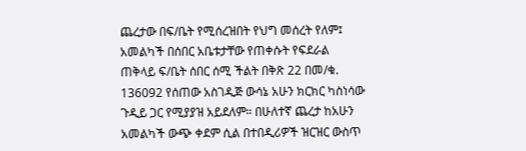ጨረታው በፍ/ቤት የሚሰረዝበት የህግ መሰረት የለም፤ አመልካች በሰበር አቤቱታቸው የጠቀሱት የፍደራል ጠቅላይ ፍ/ቤት ሰበር ሰሚ ችልት በቅጽ 22 በመ/ቁ. 136092 የሰጠው አስገዲጅ ውሳኔ አሁን ክርክር ካስነሳው ጉዲይ ጋር የሚያያዝ አይደለም። በሁለተኛ ጨረታ ከአሁን አመልካች ውጭ ቀደም ሲል በተበዲሪዎች ዝርዝር ውስጥ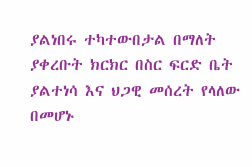ያልነበሩ ተካተውበታል በማለት ያቀረቡት ክርክር በስር ፍርድ ቤት ያልተነሳ እና ህጋዊ መሰረት የላለው በመሆኑ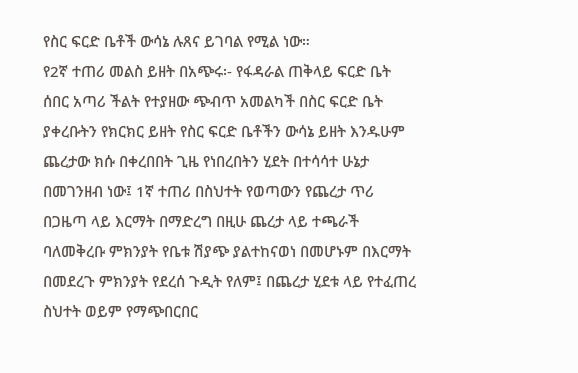የስር ፍርድ ቤቶች ውሳኔ ሉጸና ይገባል የሚል ነው።
የ2ኛ ተጠሪ መልስ ይዘት በአጭሩ፡- የፋዳራል ጠቅላይ ፍርድ ቤት ሰበር አጣሪ ችልት የተያዘው ጭብጥ አመልካች በስር ፍርድ ቤት ያቀረቡትን የክርክር ይዘት የስር ፍርድ ቤቶችን ውሳኔ ይዘት እንዱሁም ጨረታው ክሱ በቀረበበት ጊዜ የነበረበትን ሂደት በተሳሳተ ሁኔታ በመገንዘብ ነው፤ 1ኛ ተጠሪ በስህተት የወጣውን የጨረታ ጥሪ በጋዜጣ ላይ እርማት በማድረግ በዚሁ ጨረታ ላይ ተጫራች ባለመቅረቡ ምክንያት የቤቱ ሽያጭ ያልተከናወነ በመሆኑም በእርማት በመደረጉ ምክንያት የደረሰ ጉዲት የለም፤ በጨረታ ሂደቱ ላይ የተፈጠረ ስህተት ወይም የማጭበርበር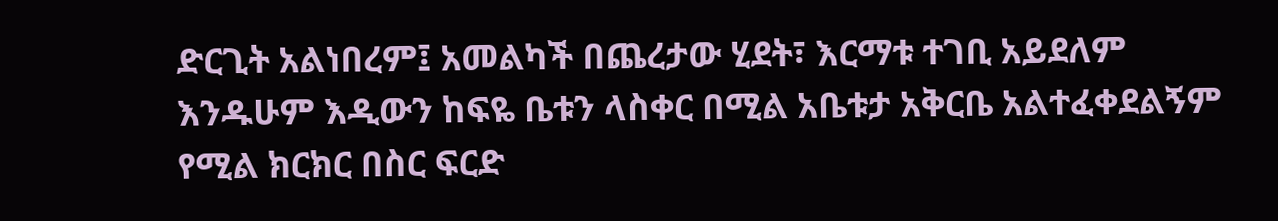ድርጊት አልነበረም፤ አመልካች በጨረታው ሂደት፣ እርማቱ ተገቢ አይደለም እንዱሁም እዲውን ከፍዬ ቤቱን ላስቀር በሚል አቤቱታ አቅርቤ አልተፈቀደልኝም የሚል ክርክር በስር ፍርድ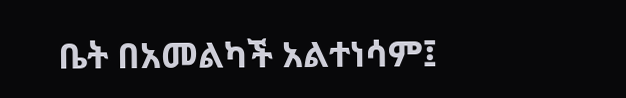ቤት በአመልካች አልተነሳም፤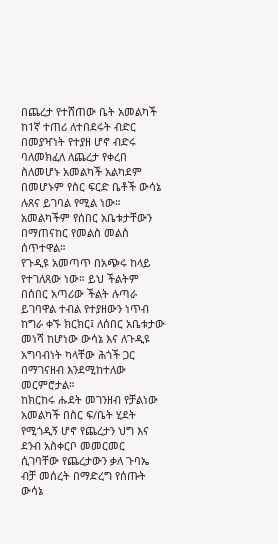በጨረታ የተሸጠው ቤት አመልካች ከ1ኛ ተጠሪ ለተበደሩት ብድር በመያዣነት የተያዘ ሆኖ ብድሩ ባለመክፈለ ለጨረታ የቀረበ ስለመሆኑ አመልካች አልካደም በመሆኑም የስር ፍርድ ቤቶች ውሳኔ ሉጸና ይገባል የሚል ነው።
አመልካችም የሰበር አቤቱታቸውን በማጠናከር የመልስ መልስ ሰጥተዋል።
የጉዲዩ አመጣጥ በአጭሩ ከላይ የተገለጸው ነው። ይህ ችልትም በሰበር አጣሪው ችልት ሉጣራ ይገባዋል ተብል የተያዘውን ነጥብ ከግራ ቀኙ ክርክር፤ ለሰበር አቤቱታው መነሻ ከሆነው ውሳኔ እና ለጉዲዩ አግባብነት ካላቸው ሕጎች ጋር በማገናዘብ እንደሚከተለው መርምሮታል።
ከክርከሩ ሑደት መገንዘብ የቻልነው አመልካች በስር ፍ/ቤት ሂደት የሚጎዲኝ ሆኖ የጨረታን ህግ እና ደንብ አስቀርቦ መመርመር ሲገባቸው የጨረታውን ቃለ ጉባኤ ብቻ መሰረት በማድረግ የሰጡት ውሳኔ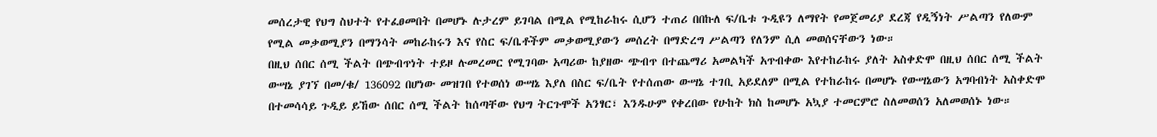መሰረታዊ የህግ ስህተት የተፈፀመበት በመሆኑ ሉታረም ይገባል በሚል የሚከራከሩ ሲሆን ተጠሪ በበኩለ ፍ/ቤቱ ጉዲዩን ለማየት የመጀመሪያ ደረጃ የዲኝነት ሥልጣን የለውም የሚል መቃወሚያን በማንሳት መከራከሩን እና የስር ፍ/ቤቶችም መቃወሚያውን መሰረት በማድረግ ሥልጣን የለንም ሲለ መወሰናቸውን ነው።
በዚህ ሰበር ሰሚ ችልት በጭብጥነት ተይዞ ሉመረመር የሚገባው አጣሪው ከያዘው ጭብጥ በተጨማሪ አመልካች አጥብቀው እየተከራከሩ ያለት አስቀድሞ በዚህ ሰበር ሰሚ ችልት ውሣኔ ያገኘ በመ/ቁ/ 136092 በሆነው መዝገበ የተወሰነ ውሣኔ እያለ በስር ፍ/ቤት የተሰጠው ውሣኔ ተገቢ አይደለም በሚል የተከራከሩ በመሆኑ የውሣኔውን አግባብነት አስቀድሞ በተመሳሳይ ጉዲይ ይኸው ሰበር ሰሚ ችልት ከሰጣቸው የህግ ትርጉሞች አንፃር፣ እንዱሁም የቀረበው የሁከት ክስ ከመሆኑ አኳያ ተመርምሮ ስለመወሰን አለመወሰኑ ነው።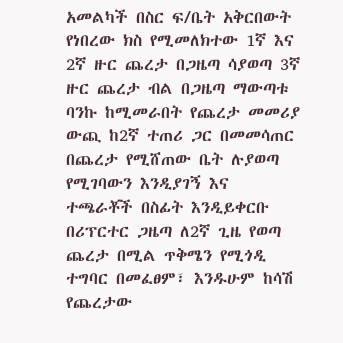አመልካች በስር ፍ/ቤት አቅርበውት የነበረው ክስ የሚመለክተው 1ኛ እና 2ኛ ዙር ጨረታ በጋዜጣ ሳያወጣ 3ኛ ዙር ጨረታ ብል በጋዜጣ ማውጣቱ ባንኩ ከሚመራበት የጨረታ መመሪያ ውጪ ከ2ኛ ተጠሪ ጋር በመመሳጠር በጨረታ የሚሸጠው ቤት ሉያወጣ የሚገባውን እንዲያገኝ እና ተጫራቾች በስፊት እንዲይቀርቡ በሪፕርተር ጋዜጣ ለ2ኛ ጊዜ የወጣ ጨረታ በሚል ጥቅሜን የሚጎዲ ተግባር በመፈፀም፣ እንዱሁም ከሳሽ የጨረታው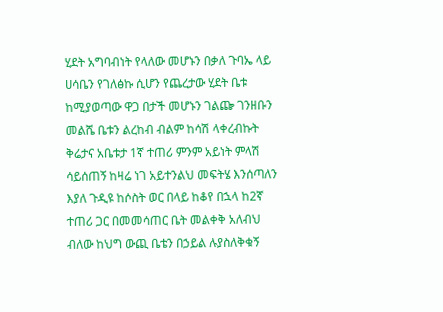ሂደት አግባብነት የላለው መሆኑን በቃለ ጉባኤ ላይ ሀሳቤን የገለፅኩ ሲሆን የጨረታው ሂደት ቤቱ ከሚያወጣው ዋጋ በታች መሆኑን ገልጬ ገንዘቡን መልሼ ቤቱን ልረከብ ብልም ከሳሽ ላቀረብኩት ቅሬታና አቤቱታ 1ኛ ተጠሪ ምንም አይነት ምላሽ ሳይሰጠኝ ከዛሬ ነገ አይተንልህ መፍትሄ እንሰጣለን እያለ ጉዲዩ ከሶስት ወር በላይ ከቆየ በኋላ ከ2ኛ ተጠሪ ጋር በመመሳጠር ቤት መልቀቅ አለብህ ብለው ከህግ ውጪ ቤቴን በኃይል ሉያስለቅቁኝ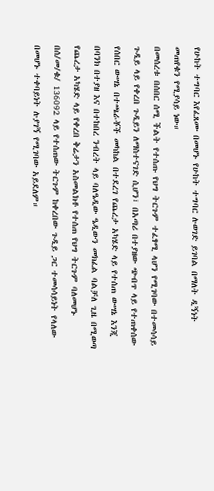የሁከት ተግባር እየፈጸሙ በመሆኑ የሁከት ተግባር ሉወገድ ይገባል በማለት ዲኝነት መጠየቁን የሚያሳይ ነው።
በመሰረቱ በሰበር ሰሚ ችልት የተሰጡ የህግ ትርጉም ተፈፃሚ ላሆን የሚገባው በተመሳሳይ ጉዲይ ላይ የቀረበ ጉዲይን ለማስተናገድ ሲሆን፣ በአጣሪ በተያዘው ጭብጥ ላይ የተጠቀሰው የሰበር ውሣኔ በተጫራቾች መካከል በተደረገ የጨረታ አካሄድ ላይ የተሰጠ ውሣኔ እንጂ በባንክ በተያዘ እና በተከበረ ንብረት ላይ ባለዔዲው ዔዲውን መክፈል ባልቻለ ጊዜ በሚወጣ የጨረታ አካሄድ ላይ የቀረበ ቅሬታን አስመልክቶ የተሰጠ የህግ ትርጉም ባለመሆኑ በሰ/መ/ቁ/ 136092 ላይ የተሰጠው ትርጉም ከቀረበው ጉዲይ ጋር ተመሳሳይነት የላለው በመሆኑ ተቀባይነት ሉያገኝ የሚገባው አይደለም።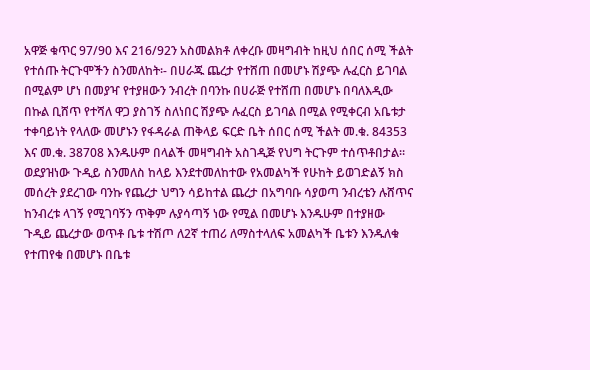አዋጅ ቁጥር 97/90 እና 216/92ን አስመልክቶ ለቀረቡ መዛግብት ከዚህ ሰበር ሰሚ ችልት የተሰጡ ትርጉሞችን ስንመለከት፡- በሀራጁ ጨረታ የተሸጠ በመሆኑ ሽያጭ ሉፈርስ ይገባል በሚልም ሆነ በመያዣ የተያዘውን ንብረት በባንኩ በሀራጅ የተሸጠ በመሆኑ በባለእዲው በኩል ቢሸጥ የተሻለ ዋጋ ያስገኝ ስለነበር ሽያጭ ሉፈርስ ይገባል በሚል የሚቀርብ አቤቱታ ተቀባይነት የላለው መሆኑን የፋዳራል ጠቅላይ ፍርድ ቤት ሰበር ሰሚ ችልት መ.ቁ. 84353 እና መ.ቁ. 38708 እንዱሁም በላልች መዛግብት አስገዲጅ የህግ ትርጉም ተሰጥቶበታል።
ወደያዝነው ጉዲይ ስንመለስ ከላይ እንደተመለከተው የአመልካች የሁከት ይወገድልኝ ክስ መሰረት ያደረገው ባንኩ የጨረታ ህግን ሳይከተል ጨረታ በአግባቡ ሳያወጣ ንብረቴን ሉሸጥና ከንብረቱ ላገኝ የሚገባኝን ጥቅም ሉያሳጣኝ ነው የሚል በመሆኑ እንዱሁም በተያዘው ጉዲይ ጨረታው ወጥቶ ቤቱ ተሽጦ ለ2ኛ ተጠሪ ለማስተላለፍ አመልካች ቤቱን እንዱለቁ የተጠየቁ በመሆኑ በቤቱ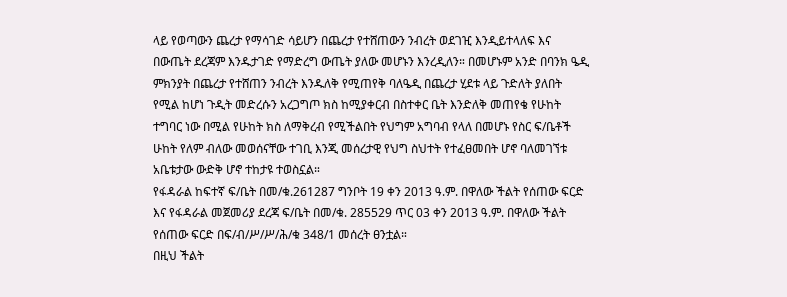ላይ የወጣውን ጨረታ የማሳገድ ሳይሆን በጨረታ የተሸጠውን ንብረት ወደገዢ እንዲይተላለፍ እና በውጤት ደረጃም እንዱታገድ የማድረግ ውጤት ያለው መሆኑን እንረዲለን። በመሆኑም አንድ በባንክ ዔዲ ምክንያት በጨረታ የተሸጠን ንብረት እንዱለቅ የሚጠየቅ ባለዔዲ በጨረታ ሂደቱ ላይ ጉድለት ያለበት የሚል ከሆነ ጉዲት መድረሱን አረጋግጦ ክስ ከሚያቀርብ በስተቀር ቤት እንድለቅ መጠየቄ የሁከት ተግባር ነው በሚል የሁከት ክስ ለማቅረብ የሚችልበት የህግም አግባብ የላለ በመሆኑ የስር ፍ/ቤቶች ሁከት የለም ብለው መወሰናቸው ተገቢ እንጂ መሰረታዊ የህግ ስህተት የተፈፀመበት ሆኖ ባለመገኘቱ አቤቱታው ውድቅ ሆኖ ተከታዩ ተወስኗል።
የፋዳራል ከፍተኛ ፍ/ቤት በመ/ቁ.261287 ግንቦት 19 ቀን 2013 ዓ.ም. በዋለው ችልት የሰጠው ፍርድ እና የፋዳራል መጀመሪያ ደረጃ ፍ/ቤት በመ/ቁ. 285529 ጥር 03 ቀን 2013 ዓ.ም. በዋለው ችልት የሰጠው ፍርድ በፍ/ብ/ሥ/ሥ/ሕ/ቁ 348/1 መሰረት ፀንቷል።
በዚህ ችልት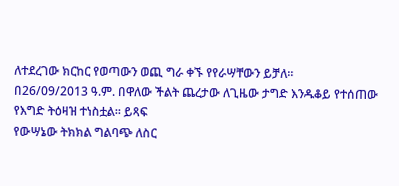ለተደረገው ክርከር የወጣውን ወጪ ግራ ቀኙ የየራሣቸውን ይቻለ።
በ26/09/2013 ዓ.ም. በዋለው ችልት ጨረታው ለጊዜው ታግድ እንዱቆይ የተሰጠው የእግድ ትዕዛዝ ተነስቷል። ይጻፍ
የውሣኔው ትክክል ግልባጭ ለስር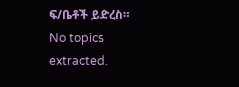ፍ/ቤቶች ይድረስ።
No topics extracted.